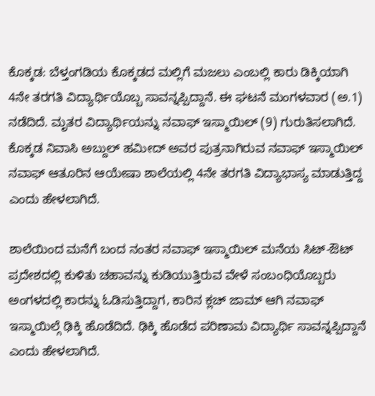ಕೊಕ್ಕಡ: ಬೆಳ್ತಂಗಡಿಯ ಕೊಕ್ಕಡದ ಮಲ್ಲಿಗೆ ಮಜಲು ಎಂಬಲ್ಲಿ ಕಾರು ಡಿಕ್ಕಿಯಾಗಿ 4ನೇ ತರಗತಿ ವಿದ್ಯಾರ್ಥಿಯೊಬ್ಬ ಸಾವನ್ನಪ್ಪಿದ್ದಾನೆ. ಈ ಘಟನೆ ಮಂಗಳವಾರ (ಅ.1) ನಡೆದಿದೆ. ಮೃತರ ವಿದ್ಯಾರ್ಥಿಯನ್ನು ನವಾಫ್ ಇಸ್ಮಾಯಿಲ್ (9) ಗುರುತಿಸಲಾಗಿದೆ. ಕೊಕ್ಕಡ ನಿವಾಸಿ ಅಬ್ದುಲ್ ಹಮೀದ್ ಅವರ ಪುತ್ರನಾಗಿರುವ ನವಾಫ್ ಇಸ್ಮಾಯಿಲ್ ನವಾಫ್ ಆತೂರಿನ ಆಯೇಷಾ ಶಾಲೆಯಲ್ಲಿ 4ನೇ ತರಗತಿ ವಿದ್ಯಾಭಾಸ್ಯ ಮಾಡುತ್ತಿದ್ದ ಎಂದು ಹೇಳಲಾಗಿದೆ.

ಶಾಲೆಯಿಂದ ಮನೆಗೆ ಬಂದ ನಂತರ ನವಾಫ್ ಇಸ್ಮಾಯಿಲ್ ಮನೆಯ ಸಿಟ್-ಔಟ್ ಪ್ರದೇಶದಲ್ಲಿ ಕುಳಿತು ಚಹಾವನ್ನು ಕುಡಿಯುತ್ತಿರುವ ವೇಳೆ ಸಂಬಂಧಿಯೊಬ್ಬರು ಅಂಗಳದಲ್ಲಿ ಕಾರನ್ನು ಓಡಿಸುತ್ತಿದ್ದಾಗ, ಕಾರಿನ ಕ್ಲಚ್ ಜಾಮ್ ಆಗಿ ನವಾಫ್ ಇಸ್ಮಾಯಿಲ್ಗೆ ಢಿಕ್ಕಿ ಹೊಡೆದಿದೆ. ಢಿಕ್ಕಿ ಹೊಡೆದ ಪರಿಣಾಮ ವಿದ್ಯಾರ್ಥಿ ಸಾವನ್ನಪ್ಪಿದ್ದಾನೆ ಎಂದು ಹೇಳಲಾಗಿದೆ.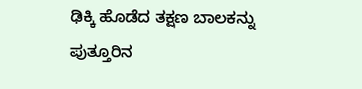ಢಿಕ್ಕಿ ಹೊಡೆದ ತಕ್ಷಣ ಬಾಲಕನ್ನು ಪುತ್ತೂರಿನ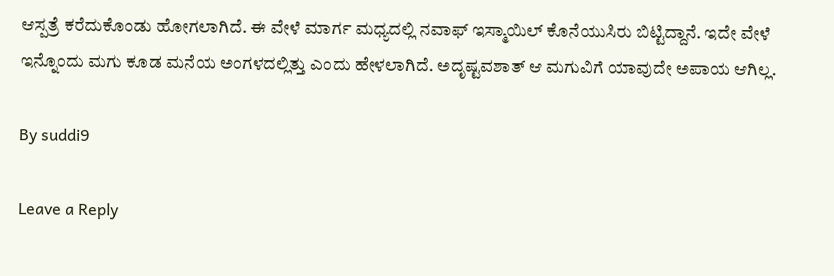ಆಸ್ಪತ್ರೆ ಕರೆದುಕೊಂಡು ಹೋಗಲಾಗಿದೆ. ಈ ವೇಳೆ ಮಾರ್ಗ ಮಧ್ಯದಲ್ಲಿ ನವಾಫ್ ಇಸ್ಮಾಯಿಲ್ ಕೊನೆಯುಸಿರು ಬಿಟ್ಟಿದ್ದಾನೆ. ಇದೇ ವೇಳೆ ಇನ್ನೊಂದು ಮಗು ಕೂಡ ಮನೆಯ ಅಂಗಳದಲ್ಲಿತ್ತು ಎಂದು ಹೇಳಲಾಗಿದೆ. ಅದೃಷ್ಟವಶಾತ್ ಆ ಮಗುವಿಗೆ ಯಾವುದೇ ಅಪಾಯ ಆಗಿಲ್ಲ.

By suddi9

Leave a Reply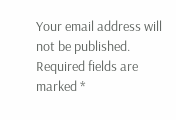Your email address will not be published. Required fields are marked *